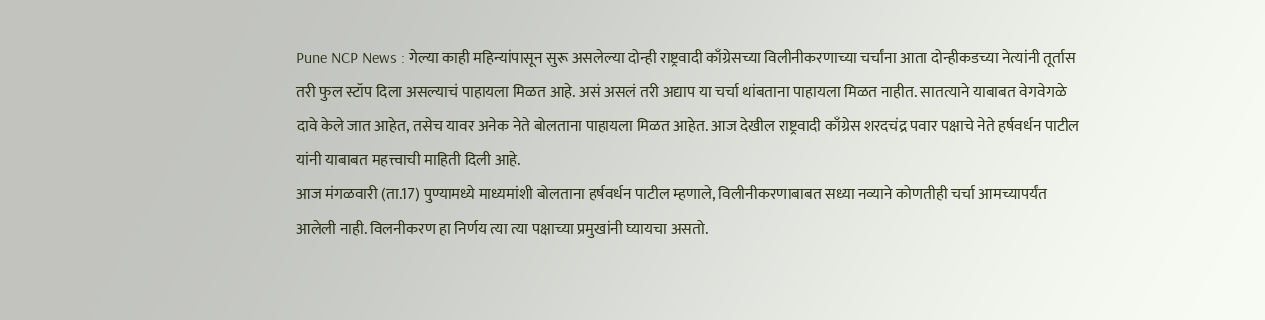Pune NCP News : गेल्या काही महिन्यांपासून सुरू असलेल्या दोन्ही राष्ट्रवादी काँग्रेसच्या विलीनीकरणाच्या चर्चांना आता दोन्हीकडच्या नेत्यांनी तूर्तास तरी फुल स्टॉप दिला असल्याचं पाहायला मिळत आहे. असं असलं तरी अद्याप या चर्चा थांबताना पाहायला मिळत नाहीत. सातत्याने याबाबत वेगवेगळे दावे केले जात आहेत, तसेच यावर अनेक नेते बोलताना पाहायला मिळत आहेत. आज देखील राष्ट्रवादी काँग्रेस शरदचंद्र पवार पक्षाचे नेते हर्षवर्धन पाटील यांनी याबाबत महत्त्वाची माहिती दिली आहे.
आज मंगळवारी (ता.17) पुण्यामध्ये माध्यमांशी बोलताना हर्षवर्धन पाटील म्हणाले, विलीनीकरणाबाबत सध्या नव्याने कोणतीही चर्चा आमच्यापर्यंत आलेली नाही. विलनीकरण हा निर्णय त्या त्या पक्षाच्या प्रमुखांनी घ्यायचा असतो.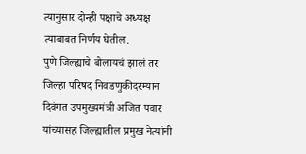त्यानुसार दोन्ही पक्षाचे अध्यक्ष त्याबाबत निर्णय घेतील.
पुणे जिल्ह्याचे बोलायचं झालं तर जिल्हा परिषद निवडणुकीदरम्यान दिवंगत उपमुख्यमंत्री अजित पवार यांच्यासह जिल्ह्यातील प्रमुख नेत्यांनी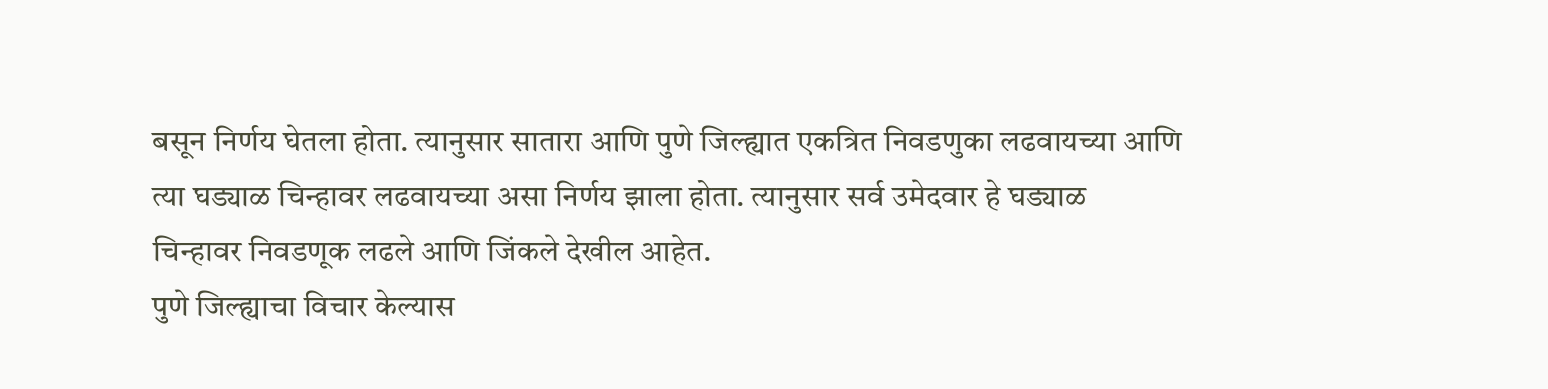बसून निर्णय घेतला होता. त्यानुसार सातारा आणि पुणे जिल्ह्यात एकत्रित निवडणुका लढवायच्या आणि त्या घड्याळ चिन्हावर लढवायच्या असा निर्णय झाला होता. त्यानुसार सर्व उमेदवार हे घड्याळ चिन्हावर निवडणूक लढले आणि जिंकले देखील आहेत.
पुणे जिल्ह्याचा विचार केल्यास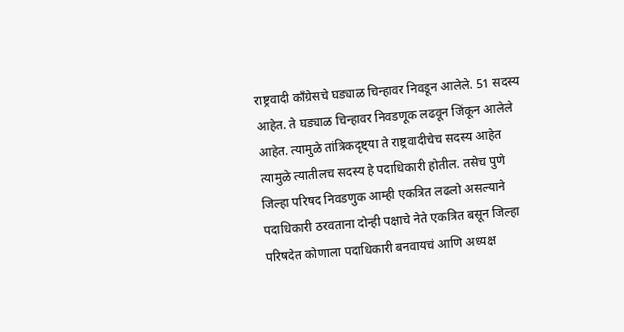राष्ट्रवादी काँग्रेसचे घड्याळ चिन्हावर निवडून आलेले. 51 सदस्य आहेत. ते घड्याळ चिन्हावर निवडणूक लढवून जिंकून आलेले आहेत. त्यामुळे तांत्रिकदृष्ट्या ते राष्ट्रवादीचेच सदस्य आहेत त्यामुळे त्यातीलच सदस्य हे पदाधिकारी होतील. तसेच पुणे जिल्हा परिषद निवडणुक आम्ही एकत्रित लढलो असल्याने पदाधिकारी ठरवताना दोन्ही पक्षाचे नेते एकत्रित बसून जिल्हा परिषदेत कोणाला पदाधिकारी बनवायचं आणि अध्यक्ष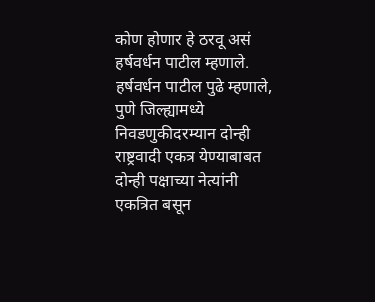कोण होणार हे ठरवू असं हर्षवर्धन पाटील म्हणाले.
हर्षवर्धन पाटील पुढे म्हणाले, पुणे जिल्ह्यामध्ये निवडणुकीदरम्यान दोन्ही राष्ट्रवादी एकत्र येण्याबाबत दोन्ही पक्षाच्या नेत्यांनी एकत्रित बसून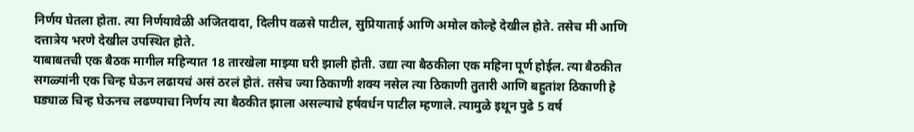निर्णय घेतला होता. त्या निर्णयावेळी अजितदादा, दिलीप वळसे पाटील, सुप्रियाताई आणि अमोल कोल्हे देखील होते. तसेच मी आणि दत्तात्रेय भरणे देखील उपस्थित होते.
याबाबतची एक बैठक मागील महिन्यात 18 तारखेला माझ्या घरी झाली होती. उद्या त्या बैठकीला एक महिना पूर्ण होईल. त्या बैठकीत सगळ्यांनी एक चिन्ह घेऊन लढायचं असं ठरलं होतं. तसेच ज्या ठिकाणी शक्य नसेल त्या ठिकाणी तुतारी आणि बहुतांश ठिकाणी हे घड्याळ चिन्ह घेऊनच लढण्याचा निर्णय त्या बैठकीत झाला असल्याचे हर्षवर्धन पाटील म्हणाले. त्यामुळे इथून पुढे 5 वर्ष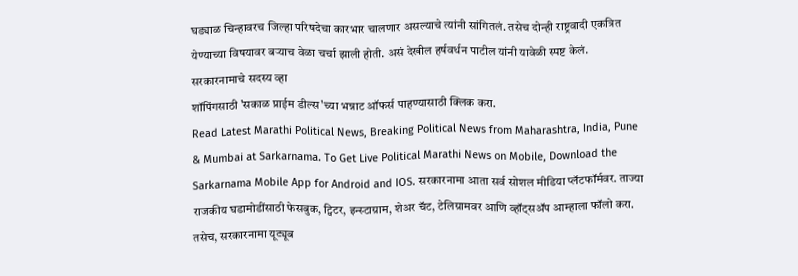घड्याळ चिन्हावरच जिल्हा परिषदेचा कारभार चालणार असल्याचे त्यांनी सांगितलं. तसेच दोन्ही राष्ट्रवादी एकत्रित येण्याच्या विषयावर बऱ्याच वेळा चर्चा झाली होती. असं देखील हर्षवर्धन पाटील यांनी यावेळी स्पष्ट केलं.
सरकारनामाचे सदस्य व्हा
शॉपिंगसाठी 'सकाळ प्राईम डील्स'च्या भन्नाट ऑफर्स पाहण्यासाठी क्लिक करा.
Read Latest Marathi Political News, Breaking Political News from Maharashtra, India, Pune & Mumbai at Sarkarnama. To Get Live Political Marathi News on Mobile, Download the Sarkarnama Mobile App for Android and IOS. सरकारनामा आता सर्व सोशल मीडिया प्लॅटफॉर्मवर. ताज्या राजकीय घडामोडींसाठी फेसबुक, ट्विटर, इन्स्टाग्राम, शेअर चॅट, टेलिग्रामवर आणि व्हॉट्सॲप आम्हाला फॉलो करा. तसेच, सरकारनामा यूट्यूब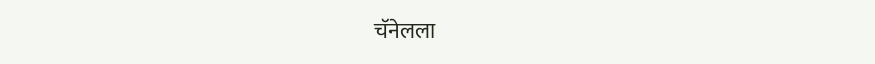चॅनेलला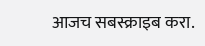आजच सबस्क्राइब करा.